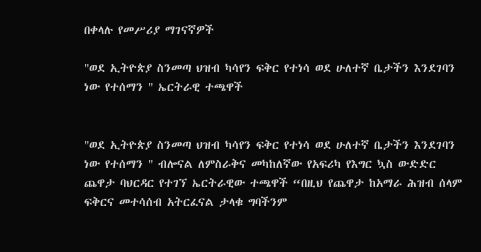በቀላሉ የመሥሪያ ማገናኛዎች

"ወደ ኢትዮጵያ ስንመጣ ህዝብ ካሳየን ፍቅር የተነሳ ወደ ሁለተኛ ቤታችን እንደገባን ነው የተሰማን " ኤርትራዊ ተጫዋች


"ወደ ኢትዮጵያ ስንመጣ ህዝብ ካሳየን ፍቅር የተነሳ ወደ ሁለተኛ ቤታችን እንደገባን ነው የተሰማን " ብሎናል ለምስራቅና መካከለኛው የአፍሪካ የእግር ኳስ ውድድር ጨዋታ ባህርዳር የተገኘ ኤርትራዊው ተጫዋች “በዚህ የጨዋታ ከአማራ ሕዝብ ሰላም ፍቅርና መተሳሰብ አትርፈናል ታላቁ ግባችንም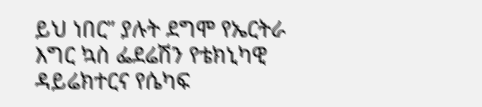ይህ ነበር” ያሉት ደግሞ የኤርትራ እግር ኳስ ፌደሬሽን የቴክኒካዊ ዳይሬክተርና የሴካፍ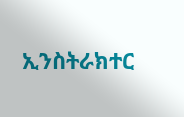ኢንስትራክተር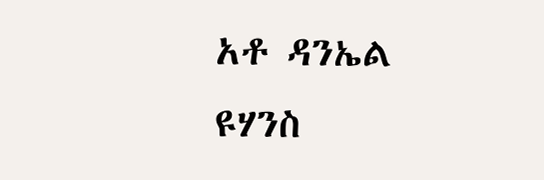አቶ ዳንኤል ዩሃንስ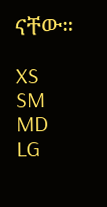ናቸው።

XS
SM
MD
LG